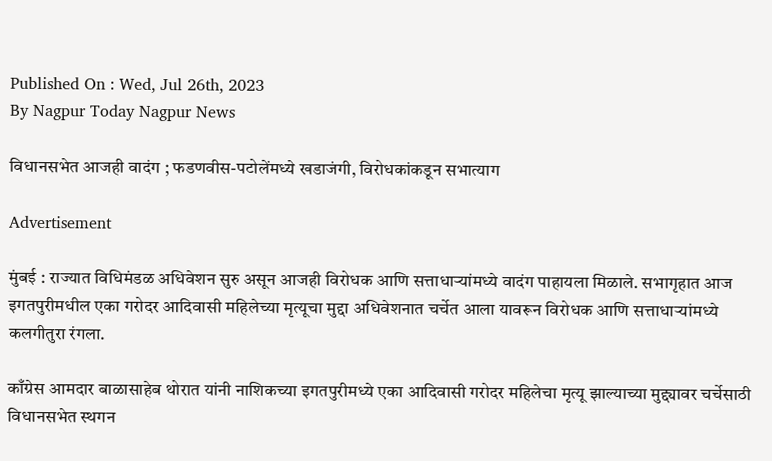Published On : Wed, Jul 26th, 2023
By Nagpur Today Nagpur News

विधानसभेत आजही वादंग ; फडणवीस-पटोलेंमध्ये खडाजंगी, विरोधकांकडून सभात्याग

Advertisement

मुंबई : राज्यात विधिमंडळ अधिवेशन सुरु असून आजही विरोधक आणि सत्ताधाऱ्यांमध्ये वादंग पाहायला मिळाले. सभागृहात आज इगतपुरीमधील एका गरोदर आदिवासी महिलेच्या मृत्यूचा मुद्दा अधिवेशनात चर्चेत आला यावरून विरोधक आणि सत्ताधाऱ्यांमध्ये कलगीतुरा रंगला.

काँग्रेस आमदार बाळासाहेब थोरात यांनी नाशिकच्या इगतपुरीमध्ये एका आदिवासी गरोदर महिलेचा मृत्यू झाल्याच्या मुद्द्यावर चर्चेसाठी विधानसभेत स्थगन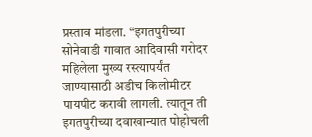प्रस्ताव मांडला. “इगतपुरीच्या सोनेवाडी गावात आदिवासी गरोदर महिलेला मुख्य रस्त्यापर्यंत जाण्यासाठी अडीच किलोमीटर पायपीट करावी लागली. त्यातून ती इगतपुरीच्या दवाखान्यात पोहोचली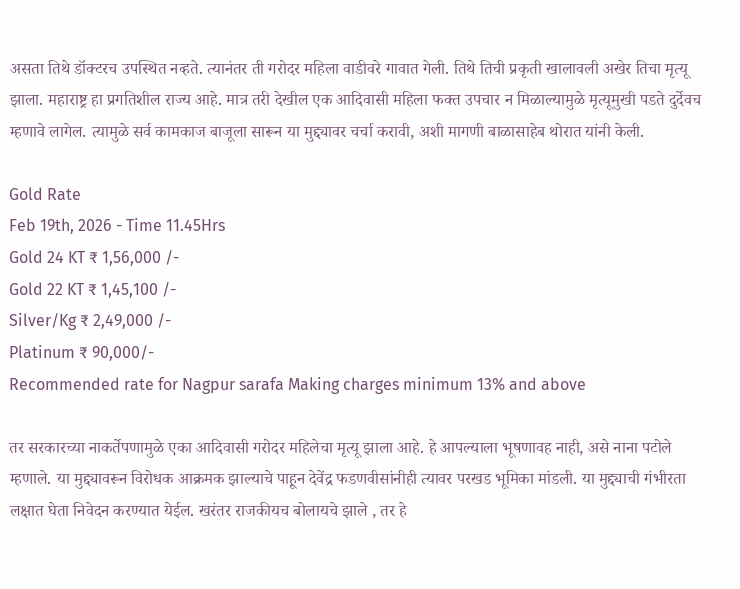असता तिथे डॉक्टरच उपस्थित नव्हते. त्यानंतर ती गरोदर महिला वाडीवरे गावात गेली. तिथे तिची प्रकृती खालावली अखेर तिचा मृत्यू झाला. महाराष्ट्र हा प्रगतिशील राज्य आहे. मात्र तरी देखील एक आदिवासी महिला फक्त उपचार न मिळाल्यामुळे मृत्यूमुखी पडते दुर्देवच म्हणावे लागेल. त्यामुळे सर्व कामकाज बाजूला सारून या मुद्द्यावर चर्चा करावी, अशी मागणी बाळासाहेब थोरात यांनी केली.

Gold Rate
Feb 19th, 2026 - Time 11.45Hrs
Gold 24 KT ₹ 1,56,000 /-
Gold 22 KT ₹ 1,45,100 /-
Silver/Kg ₹ 2,49,000 /-
Platinum ₹ 90,000/-
Recommended rate for Nagpur sarafa Making charges minimum 13% and above

तर सरकारच्या नाकर्तेपणामुळे एका आदिवासी गरोदर महिलेचा मृत्यू झाला आहे. हे आपल्याला भूषणावह नाही, असे नाना पटोले म्हणाले. या मुद्द्यावरून विरोधक आक्रमक झाल्याचे पाहून देवेंद्र फडणवीसांनीही त्यावर परखड भूमिका मांडली. या मुद्द्याची गंभीरता लक्षात घेता निवेदन करण्यात येईल. खरंतर राजकीयच बोलायचे झाले , तर हे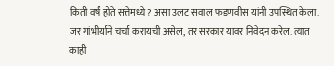किती वर्षं होते सत्तेमध्ये? असा उलट सवाल फडणवीस यांनी उपस्थित केला. जर गांभीर्याने चर्चा करायची असेल, तर सरकार यावर निवेदन करेल. त्यात काही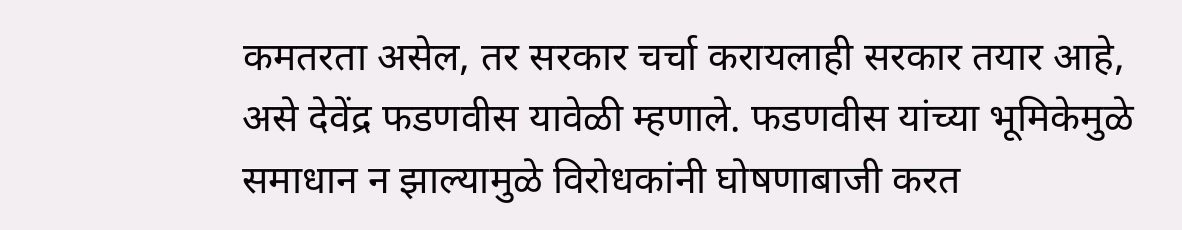कमतरता असेल, तर सरकार चर्चा करायलाही सरकार तयार आहे, असे देवेंद्र फडणवीस यावेळी म्हणाले. फडणवीस यांच्या भूमिकेमुळे समाधान न झाल्यामुळे विरोधकांनी घोषणाबाजी करत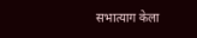सभात्याग केला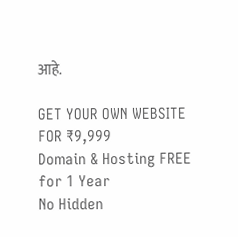आहे.

GET YOUR OWN WEBSITE
FOR ₹9,999
Domain & Hosting FREE for 1 Year
No Hidden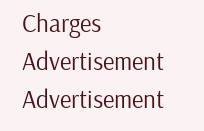Charges
Advertisement
Advertisement